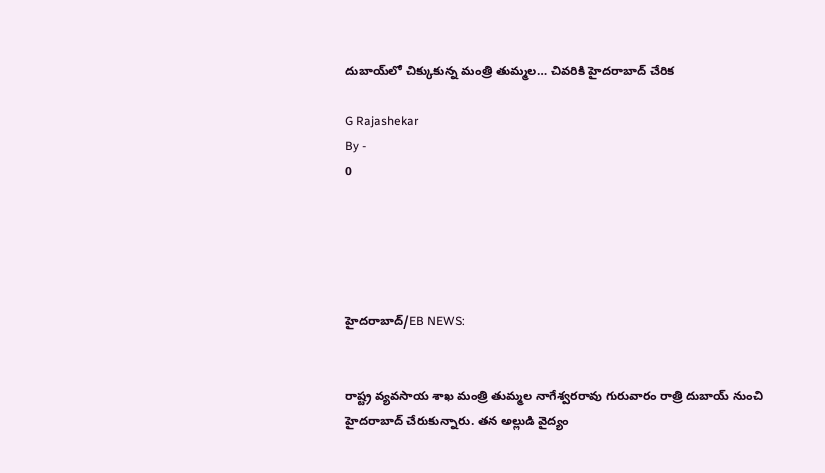దుబాయ్‌లో చిక్కుకున్న మంత్రి తుమ్మల… చివరికి హైదరాబాద్ చేరిక

G Rajashekar
By -
0





హైదరాబాద్/EB NEWS:


రాష్ట్ర వ్యవసాయ శాఖ మంత్రి తుమ్మల నాగేశ్వరరావు గురువారం రాత్రి దుబాయ్ నుంచి హైదరాబాద్ చేరుకున్నారు. తన అల్లుడి వైద్యం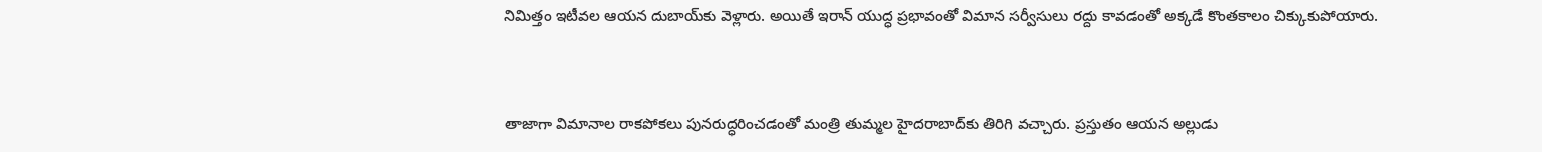నిమిత్తం ఇటీవల ఆయన దుబాయ్‌కు వెళ్లారు. అయితే ఇరాన్ యుద్ధ ప్రభావంతో విమాన సర్వీసులు రద్దు కావడంతో అక్కడే కొంతకాలం చిక్కుకుపోయారు.


తాజాగా విమానాల రాకపోకలు పునరుద్ధరించడంతో మంత్రి తుమ్మల హైదరాబాద్‌కు తిరిగి వచ్చారు. ప్రస్తుతం ఆయన అల్లుడు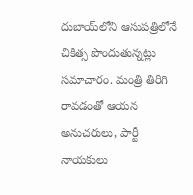దుబాయ్‌లోని ఆసుపత్రిలోనే చికిత్స పొందుతున్నట్లు సమాచారం. మంత్రి తిరిగి రావడంతో ఆయన అనుచరులు, పార్టీ నాయకులు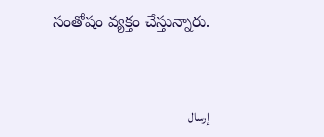సంతోషం వ్యక్తం చేస్తున్నారు.



إرسال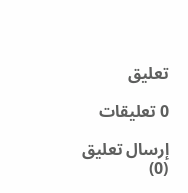تعليق

0 تعليقات

إرسال تعليق (0)